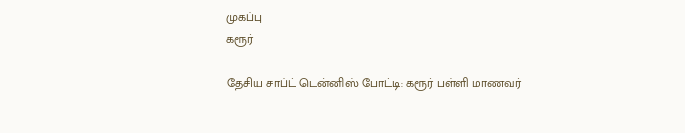முகப்பு
கரூர்

தேசிய சாப்ட் டென்னிஸ் போட்டி: கரூர் பள்ளி மாணவர்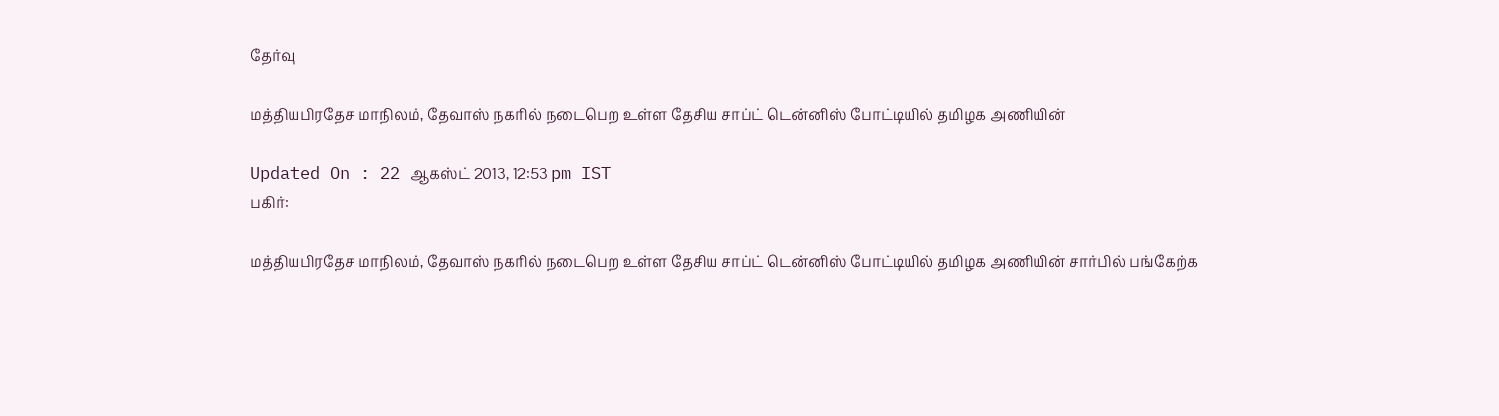தேர்வு

மத்தியபிரதேச மாநிலம், தேவாஸ் நகரில் நடைபெற உள்ள தேசிய சாப்ட் டென்னிஸ் போட்டியில் தமிழக அணியின்

Updated On : 22 ஆகஸ்ட் 2013, 12:53 pm IST
பகிர்:

மத்தியபிரதேச மாநிலம், தேவாஸ் நகரில் நடைபெற உள்ள தேசிய சாப்ட் டென்னிஸ் போட்டியில் தமிழக அணியின் சார்பில் பங்கேற்க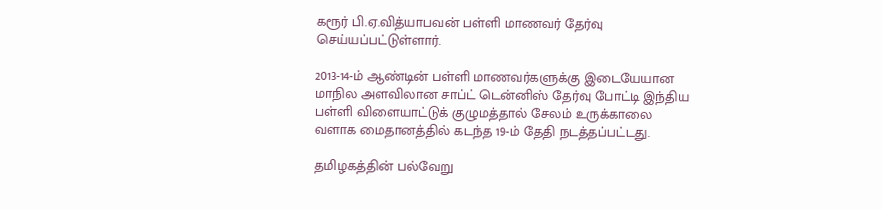கரூர் பி.ஏ.வித்யாபவன் பள்ளி மாணவர் தேர்வு செய்யப்பட்டுள்ளார்.

2013-14-ம் ஆண்டின் பள்ளி மாணவர்களுக்கு இடையேயான மாநில அளவிலான சாப்ட் டென்னிஸ் தேர்வு போட்டி இந்திய பள்ளி விளையாட்டுக் குழுமத்தால் சேலம் உருக்காலை வளாக மைதானத்தில் கடந்த 19-ம் தேதி நடத்தப்பட்டது.

தமிழகத்தின் பல்வேறு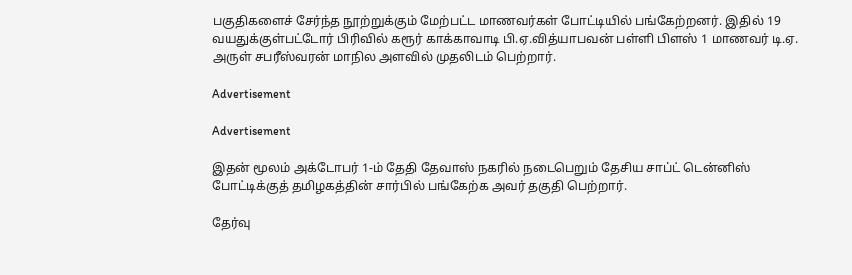பகுதிகளைச் சேர்ந்த நூற்றுக்கும் மேற்பட்ட மாணவர்கள் போட்டியில் பங்கேற்றனர். இதில் 19 வயதுக்குள்பட்டோர் பிரிவில் கரூர் காக்காவாடி பி.ஏ.வித்யாபவன் பள்ளி பிளஸ் 1 மாணவர் டி.ஏ. அருள் சபரீஸ்வரன் மாநில அளவில் முதலிடம் பெற்றார்.

Advertisement

Advertisement

இதன் மூலம் அக்டோபர் 1-ம் தேதி தேவாஸ் நகரில் நடைபெறும் தேசிய சாப்ட் டென்னிஸ் போட்டிக்குத் தமிழகத்தின் சார்பில் பங்கேற்க அவர் தகுதி பெற்றார்.

தேர்வு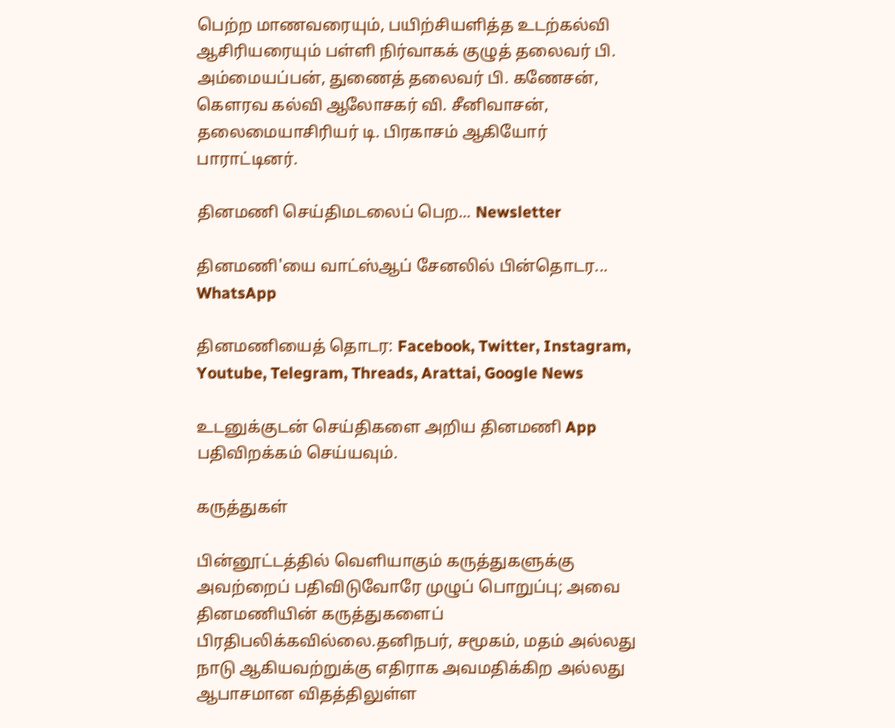பெற்ற மாணவரையும், பயிற்சியளித்த உடற்கல்வி ஆசிரியரையும் பள்ளி நிர்வாகக் குழுத் தலைவர் பி. அம்மையப்பன், துணைத் தலைவர் பி. கணேசன், கௌரவ கல்வி ஆலோசகர் வி. சீனிவாசன், தலைமையாசிரியர் டி. பிரகாசம் ஆகியோர் பாராட்டினர்.

தினமணி செய்திமடலைப் பெற... Newsletter

தினமணி'யை வாட்ஸ்ஆப் சேனலில் பின்தொடர... WhatsApp

தினமணியைத் தொடர: Facebook, Twitter, Instagram, Youtube, Telegram, Threads, Arattai, Google News

உடனுக்குடன் செய்திகளை அறிய தினமணி App பதிவிறக்கம் செய்யவும்.

கருத்துகள்

பின்னூட்டத்தில் வெளியாகும் கருத்துகளுக்கு அவற்றைப் பதிவிடுவோரே முழுப் பொறுப்பு; அவை தினமணியின் கருத்துகளைப் பிரதிபலிக்கவில்லை.தனிநபர், சமூகம், மதம் அல்லது நாடு ஆகியவற்றுக்கு எதிராக அவமதிக்கிற அல்லது ஆபாசமான விதத்திலுள்ள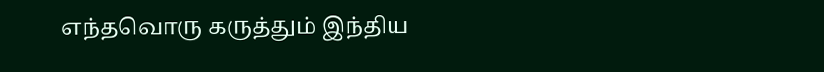எந்தவொரு கருத்தும் இந்திய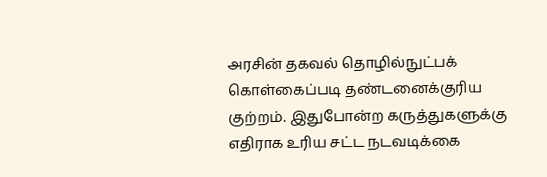அரசின் தகவல் தொழில்நுட்பக் கொள்கைப்படி தண்டனைக்குரிய குற்றம். இதுபோன்ற கருத்துகளுக்கு எதிராக உரிய சட்ட நடவடிக்கை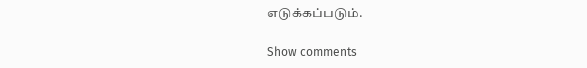எடுக்கப்படும்.

Show comments